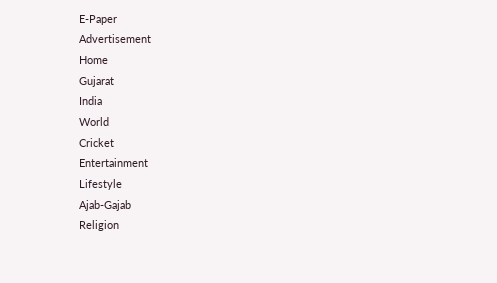E-Paper
Advertisement
Home
Gujarat
India
World
Cricket
Entertainment
Lifestyle
Ajab-Gajab
Religion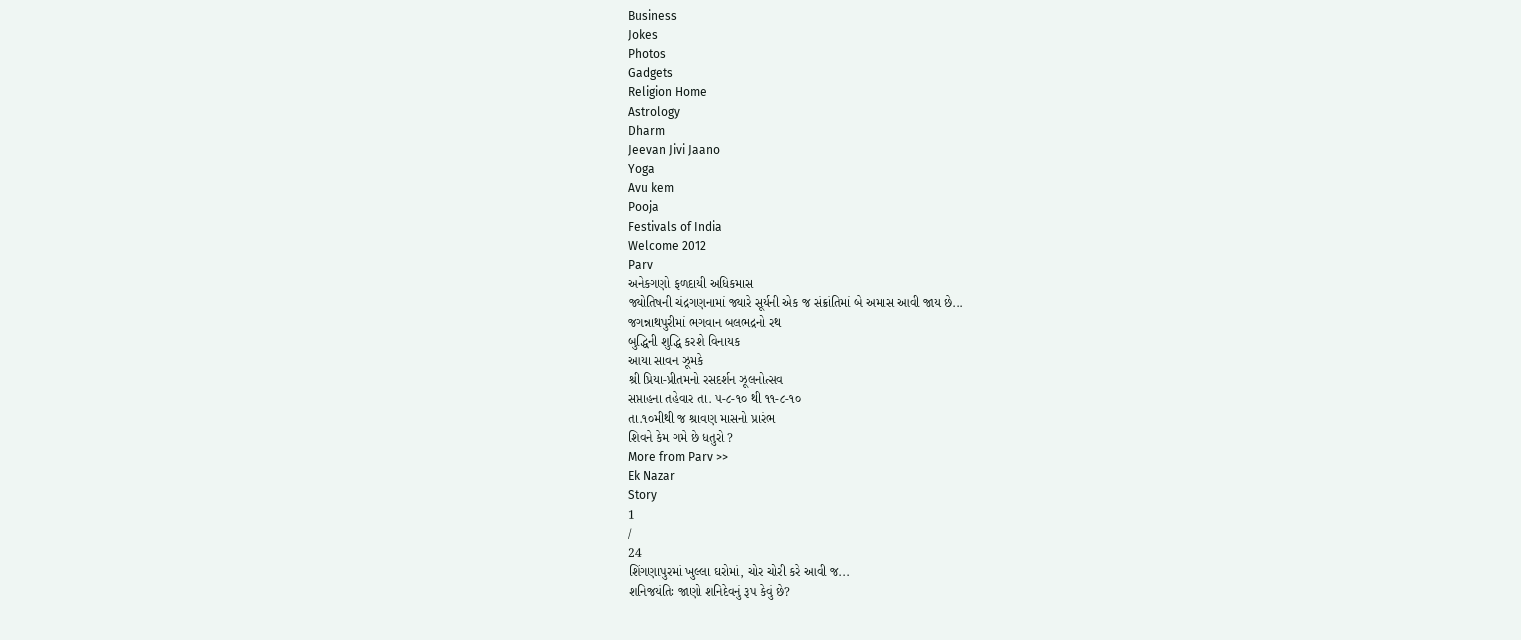Business
Jokes
Photos
Gadgets
Religion Home
Astrology
Dharm
Jeevan Jivi Jaano
Yoga
Avu kem
Pooja
Festivals of India
Welcome 2012
Parv
અનેકગણો ફળદાયી અધિકમાસ
જ્યોતિષની ચંદ્રગણનામાં જ્યારે સૂર્યની એક જ સંક્રાંતિમાં બે અમાસ આવી જાય છે...
જગન્નાથપુરીમાં ભગવાન બલભદ્રનો રથ
બુદ્ધિની શુદ્ધિ કરશે વિનાયક
આયા સાવન ઝૂમકે
શ્રી પ્રિયા-પ્રીતમનો રસદર્શન ઝૂલનોત્સવ
સપ્તાહના તહેવાર તા. ૫-૮-૧૦ થી ૧૧-૮-૧૦
તા.૧૦મીથી જ શ્રાવણ માસનો પ્રારંભ
શિવને કેમ ગમે છે ધતુરો ?
More from Parv >>
Ek Nazar
Story
1
/
24
શિંગણાપુરમાં ખુલ્લા ઘરોમાં, ચોર ચોરી કરે આવી જ...
શનિજયંતિઃ જાણો શનિદેવનું રૂપ કેવું છે?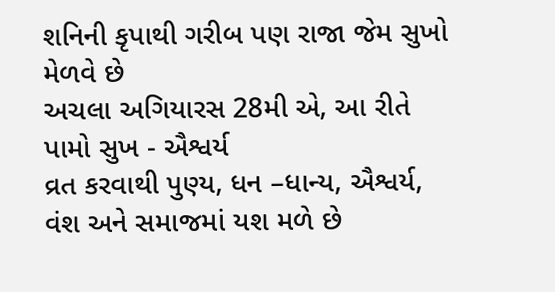શનિની કૃપાથી ગરીબ પણ રાજા જેમ સુખો મેળવે છે
અચલા અગિયારસ 28મી એ, આ રીતે પામો સુખ - ઐશ્વર્ય
વ્રત કરવાથી પુણ્ય, ધન –ધાન્ય, ઐશ્વર્ય, વંશ અને સમાજમાં યશ મળે છે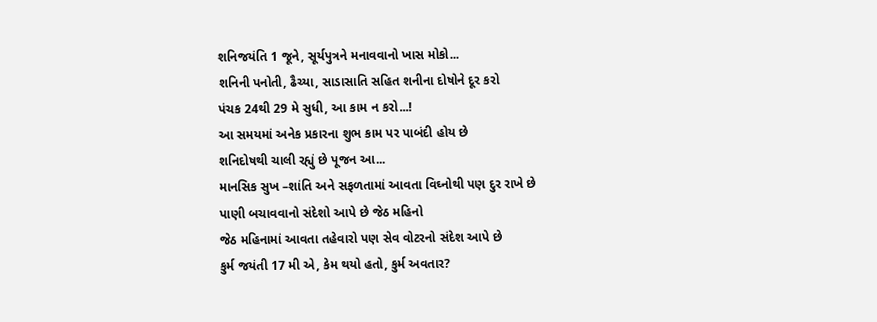શનિજયંતિ 1 જૂને, સૂર્યપુત્રને મનાવવાનો ખાસ મોકો...
શનિની પનોતી, ઢૈચ્યા, સાડાસાતિ સહિત શનીના દોષોને દૂર કરો
પંચક 24થી 29 મે સુધી, આ કામ ન કરો...!
આ સમયમાં અનેક પ્રકારના શુભ કામ પર પાબંદી હોય છે
શનિદોષથી ચાલી રહ્યું છે પૂજન આ...
માનસિક સુખ –શાંતિ અને સફળતામાં આવતા વિઘ્નોથી પણ દુર રાખે છે
પાણી બચાવવાનો સંદેશો આપે છે જેઠ મહિનો
જેઠ મહિનામાં આવતા તહેવારો પણ સેવ વોટરનો સંદેશ આપે છે
કુર્મ જયંતી 17 મી એ, કેમ થયો હતો, કુર્મ અવતાર?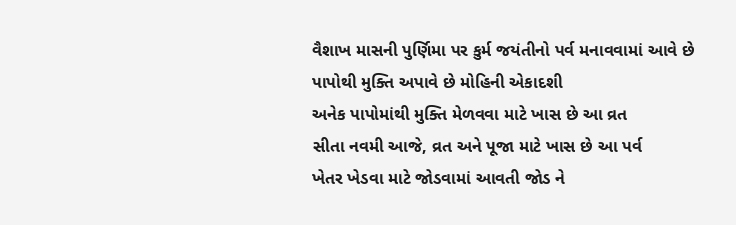વૈશાખ માસની પુર્ણિમા પર કુર્મ જયંતીનો પર્વ મનાવવામાં આવે છે
પાપોથી મુક્તિ અપાવે છે મોહિની એકાદશી
અનેક પાપોમાંથી મુક્તિ મેળવવા માટે ખાસ છે આ વ્રત
સીતા નવમી આજે, વ્રત અને પૂજા માટે ખાસ છે આ પર્વ
ખેતર ખેડવા માટે જોડવામાં આવતી જોડ ને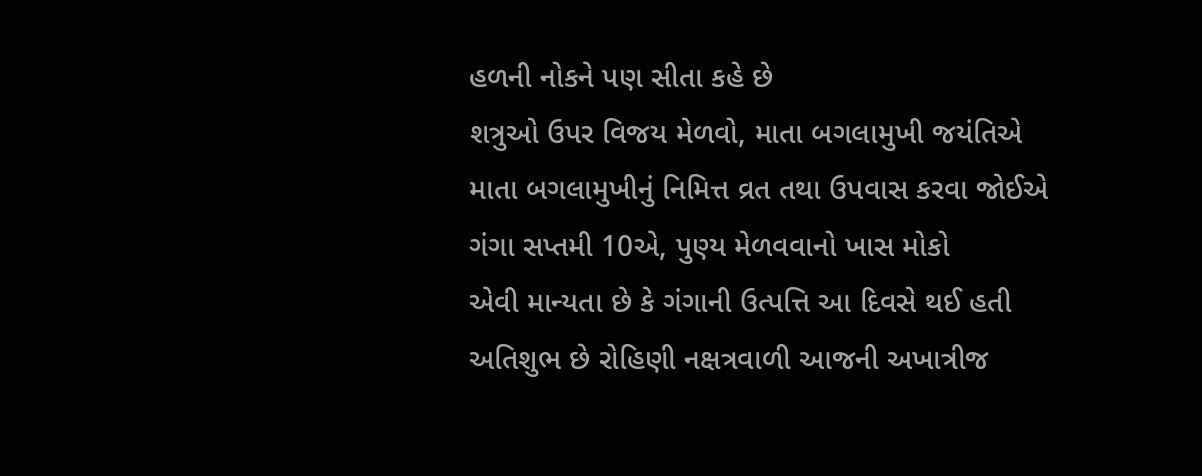હળની નોકને પણ સીતા કહે છે
શત્રુઓ ઉપર વિજય મેળવો, માતા બગલામુખી જયંતિએ
માતા બગલામુખીનું નિમિત્ત વ્રત તથા ઉપવાસ કરવા જોઈએ
ગંગા સપ્તમી 10એ, પુણ્ય મેળવવાનો ખાસ મોકો
એવી માન્યતા છે કે ગંગાની ઉત્પત્તિ આ દિવસે થઈ હતી
અતિશુભ છે રોહિણી નક્ષત્રવાળી આજની અખાત્રીજ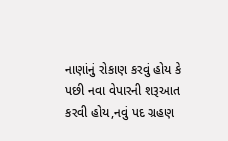નાણાંનું રોકાણ કરવું હોય કે પછી નવા વેપારની શરૂઆત કરવી હોય,નવું પદ ગ્રહણ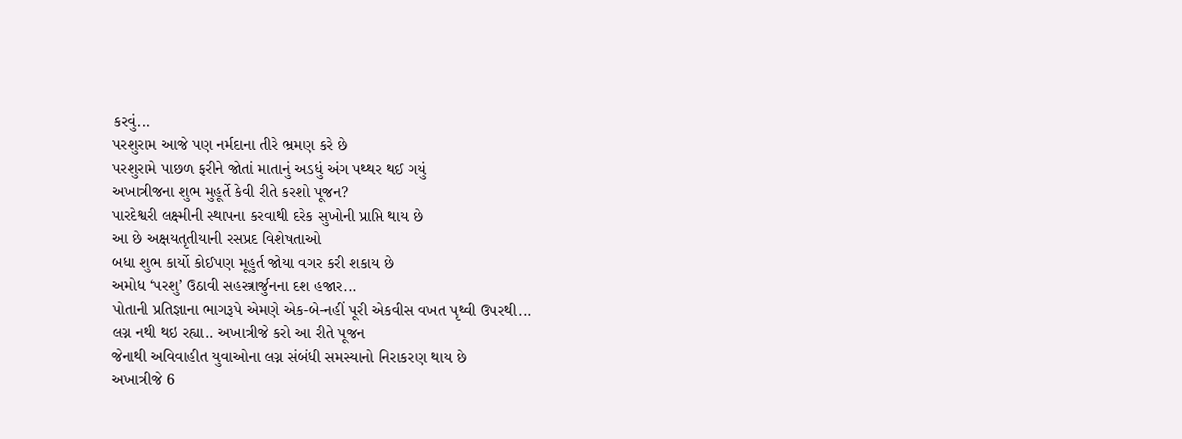કરવું...
પરશુરામ આજે પણ નર્મદાના તીરે ભ્રમણ કરે છે
પરશુરામે પાછળ ફરીને જોતાં માતાનું અડધું અંગ પથ્થર થઈ ગયું
અખાત્રીજના શુભ મુહૂર્તે કેવી રીતે કરશો પૂજન?
પારદેશ્વરી લક્ષ્મીની સ્થાપના કરવાથી દરેક સુખોની પ્રાપ્તિ થાય છે
આ છે અક્ષયતૃતીયાની રસપ્રદ વિશેષતાઓ
બધા શુભ કાર્યો કોઈપણ મૂહુર્ત જોયા વગર કરી શકાય છે
અમોધ ‘પરશુ’ ઉઠાવી સહસ્ત્રાર્જુનના દશ હજાર...
પોતાની પ્રતિજ્ઞાના ભાગરૂપે એમણે એક-બે-નહીં પૂરી એકવીસ વખત પૃથ્વી ઉપરથી...
લગ્ન નથી થઇ રહ્યા.. અખાત્રીજે કરો આ રીતે પૂજન
જેનાથી અવિવાહીત યુવાઓના લગ્ન સંબંધી સમસ્યાનો નિરાકરણ થાય છે
અખાત્રીજે 6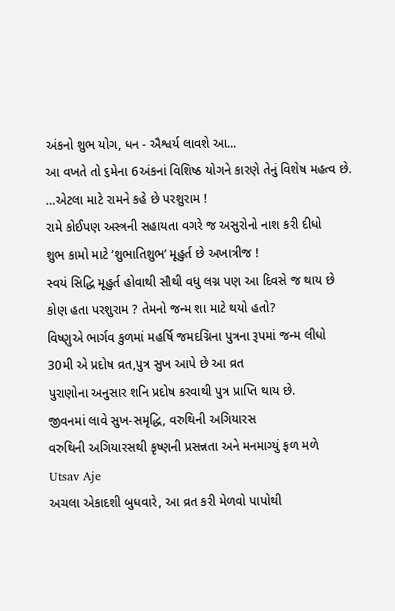અંકનો શુભ યોગ, ધન - ઐશ્વર્ય લાવશે આ...
આ વખતે તો ૬મેના 6અંકનાં વિશિષ્ઠ યોગને કારણે તેનું વિશેષ મહત્વ છે.
…એટલા માટે રામને કહે છે પરશુરામ !
રામે કોઈપણ અસ્ત્રની સહાયતા વગરે જ અસુરોનો નાશ કરી દીધો
શુભ કામો માટે ‘શુભાતિશુભ’ મૂહુર્ત છે અખાત્રીજ !
સ્વયં સિદ્ધિ મૂહુર્ત હોવાથી સૌથી વધુ લગ્ન પણ આ દિવસે જ થાય છે
કોણ હતા પરશુરામ ? તેમનો જન્મ શા માટે થયો હતો?
વિષ્ણુએ ભાર્ગવ કુળમાં મહર્ષિ જમદગ્નિના પુત્રના રૂપમાં જન્મ લીધો
30મી એ પ્રદોષ વ્રત,પુત્ર સુખ આપે છે આ વ્રત
પુરાણોના અનુસાર શનિ પ્રદોષ કરવાથી પુત્ર પ્રાપ્તિ થાય છે.
જીવનમાં લાવે સુખ-સમૃદ્ધિ, વરુથિની અગિયારસ
વરુથિની અગિયારસથી કૃષ્ણની પ્રસન્નતા અને મનમાગ્યું ફળ મળે
Utsav Aje
અચલા એકાદશી બુધવારે, આ વ્રત કરી મેળવો પાપોથી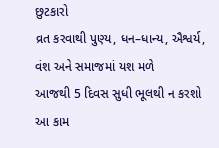છુટકારો
વ્રત કરવાથી પુણ્ય, ધન–ધાન્ય, ઐશ્વર્ય, વંશ અને સમાજમાં યશ મળે
આજથી 5 દિવસ સુધી ભૂલથી ન કરશો આ કામ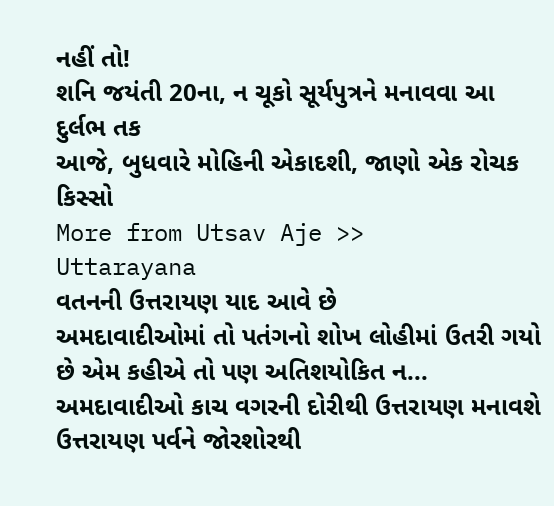નહીં તો!
શનિ જયંતી 20ના, ન ચૂકો સૂર્યપુત્રને મનાવવા આ દુર્લભ તક
આજે, બુધવારે મોહિની એકાદશી, જાણો એક રોચક કિસ્સો
More from Utsav Aje >>
Uttarayana
વતનની ઉત્તરાયણ યાદ આવે છે
અમદાવાદીઓમાં તો પતંગનો શોખ લોહીમાં ઉતરી ગયો છે એમ કહીએ તો પણ અતિશયોકિત ન...
અમદાવાદીઓ કાચ વગરની દોરીથી ઉત્તરાયણ મનાવશે
ઉત્તરાયણ પર્વને જોરશોરથી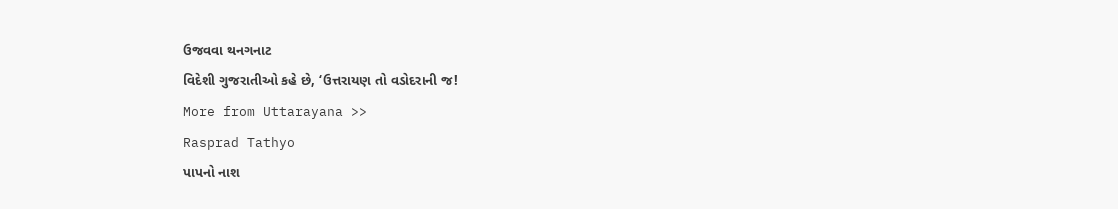ઉજવવા થનગનાટ
વિદેશી ગુજરાતીઓ કહે છે, ‘ઉત્તરાયણ તો વડોદરાની જ!
More from Uttarayana >>
Rasprad Tathyo
પાપનો નાશ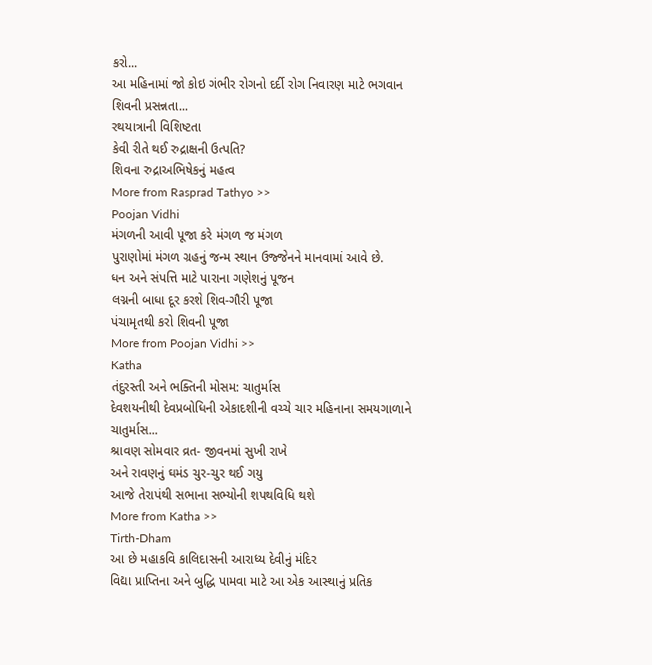કરો...
આ મહિનામાં જો કોઇ ગંભીર રોગનો દર્દી રોગ નિવારણ માટે ભગવાન શિવની પ્રસન્નતા...
રથયાત્રાની વિશિષ્ટતા
કેવી રીતે થઈ રુદ્રાક્ષની ઉત્પતિ?
શિવના રુદ્રાઅભિષેકનું મહત્વ
More from Rasprad Tathyo >>
Poojan Vidhi
મંગળની આવી પૂજા કરે મંગળ જ મંગળ
પુરાણોમાં મંગળ ગ્રહનું જન્મ સ્થાન ઉજ્જેનને માનવામાં આવે છે.
ધન અને સંપત્તિ માટે પારાના ગણેશનું પૂજન
લગ્નની બાધા દૂર કરશે શિવ-ગૌરી પૂજા
પંચામૃતથી કરો શિવની પૂજા
More from Poojan Vidhi >>
Katha
તંદુરસ્તી અને ભક્તિની મોસમ: ચાતુર્માસ
દેવશયનીથી દેવપ્રબોધિની એકાદશીની વચ્ચે ચાર મહિનાના સમયગાળાને ચાતુર્માસ...
શ્રાવણ સોમવાર વ્રત- જીવનમાં સુખી રાખે
અને રાવણનું ઘમંડ ચુર-ચુર થઈ ગયુ
આજે તેરાપંથી સભાના સભ્યોની શપથવિધિ થશે
More from Katha >>
Tirth-Dham
આ છે મહાકવિ કાલિદાસની આરાધ્ય દેવીનું મંદિર
વિદ્યા પ્રાપ્તિના અને બુદ્ધિ પામવા માટે આ એક આસ્થાનું પ્રતિક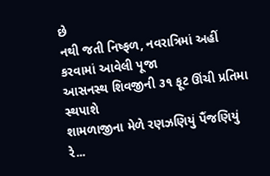છે
નથી જતી નિષ્ફળ, નવરાત્રિમાં અહીં કરવામાં આવેલી પૂજા
આસનસ્થ શિવજીની ૩૧ ફૂટ ઊંચી પ્રતિમા સ્થપાશે
શામળાજીના મેળે રણઝણિયું પૈંજણિયું રે...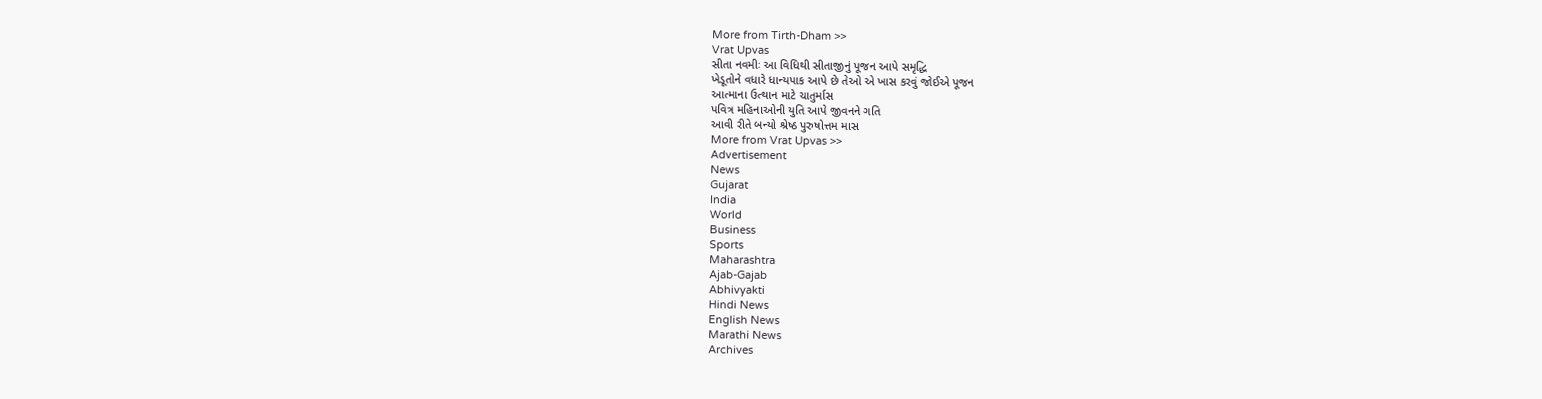More from Tirth-Dham >>
Vrat Upvas
સીતા નવમીઃ આ વિધિથી સીતાજીનું પૂજન આપે સમૃદ્ધિ
ખેડૂતોને વધારે ધાન્યપાક આપે છે તેઓ એ ખાસ કરવું જોઈએ પૂજન
આત્માના ઉત્થાન માટે ચાતુર્માસ
પવિત્ર મહિનાઓની યુતિ આપે જીવનને ગતિ
આવી રીતે બન્યો શ્રેષ્ઠ પુરુષોત્તમ માસ
More from Vrat Upvas >>
Advertisement
News
Gujarat
India
World
Business
Sports
Maharashtra
Ajab-Gajab
Abhivyakti
Hindi News
English News
Marathi News
Archives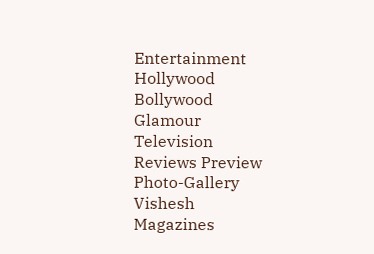Entertainment
Hollywood
Bollywood
Glamour
Television
Reviews Preview
Photo-Gallery
Vishesh
Magazines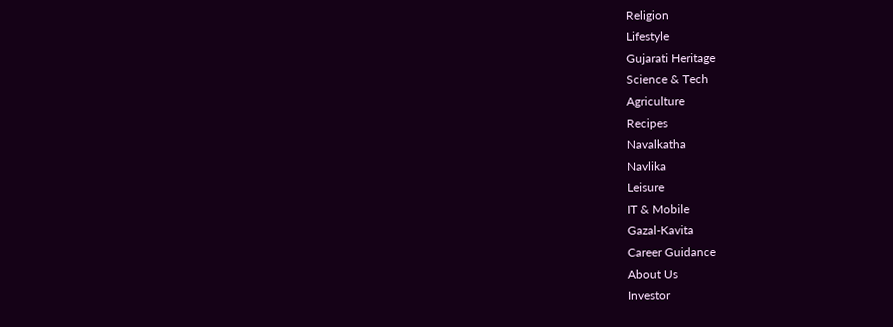Religion
Lifestyle
Gujarati Heritage
Science & Tech
Agriculture
Recipes
Navalkatha
Navlika
Leisure
IT & Mobile
Gazal-Kavita
Career Guidance
About Us
Investor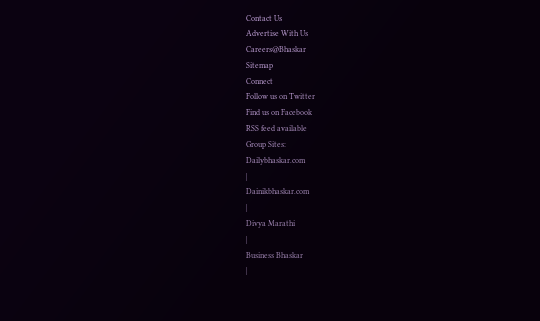Contact Us
Advertise With Us
Careers@Bhaskar
Sitemap
Connect
Follow us on Twitter
Find us on Facebook
RSS feed available
Group Sites:
Dailybhaskar.com
|
Dainikbhaskar.com
|
Divya Marathi
|
Business Bhaskar
|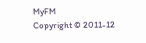MyFM
Copyright © 2011-12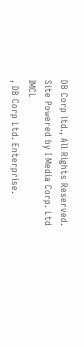DB Corp ltd., All Rights Reserved.
Site Powered by I Media Corp. Ltd
IMCL
, DB Corp Ltd. Enterprise.